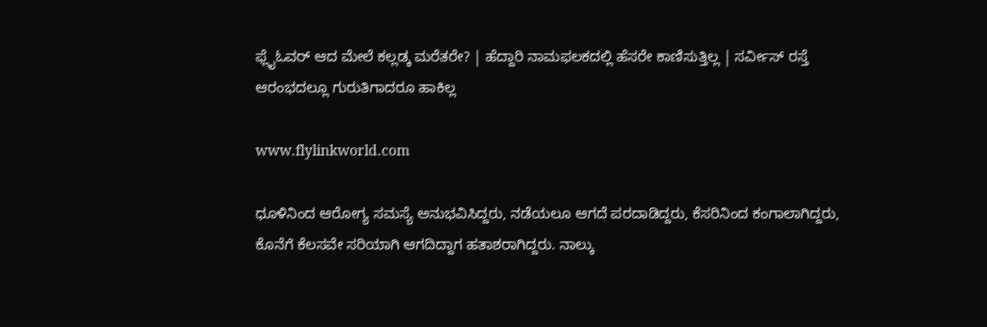ಫ್ಲೈಓವರ್ ಆದ ಮೇಲೆ ಕಲ್ಲಡ್ಕ ಮರೆತರೇ? | ಹೆದ್ದಾರಿ ನಾಮಫಲಕದಲ್ಲಿ ಹೆಸರೇ ಕಾಣಿಸುತ್ತಿಲ್ಲ | ಸರ್ವೀಸ್ ರಸ್ತೆ ಆರಂಭದಲ್ಲೂ ಗುರುತಿಗಾದರೂ ಹಾಕಿಲ್ಲ

www.flylinkworld.com

ಧೂಳಿನಿಂದ ಆರೋಗ್ಯ ಸಮಸ್ಯೆ ಅನುಭವಿಸಿದ್ದರು, ನಡೆಯಲೂ ಆಗದೆ ಪರದಾಡಿದ್ದರು, ಕೆಸರಿನಿಂದ ಕಂಗಾಲಾಗಿದ್ದರು, ಕೊನೆಗೆ ಕೆಲಸವೇ ಸರಿಯಾಗಿ ಆಗದಿದ್ದಾಗ ಹತಾಶರಾಗಿದ್ದರು. ನಾಲ್ಕು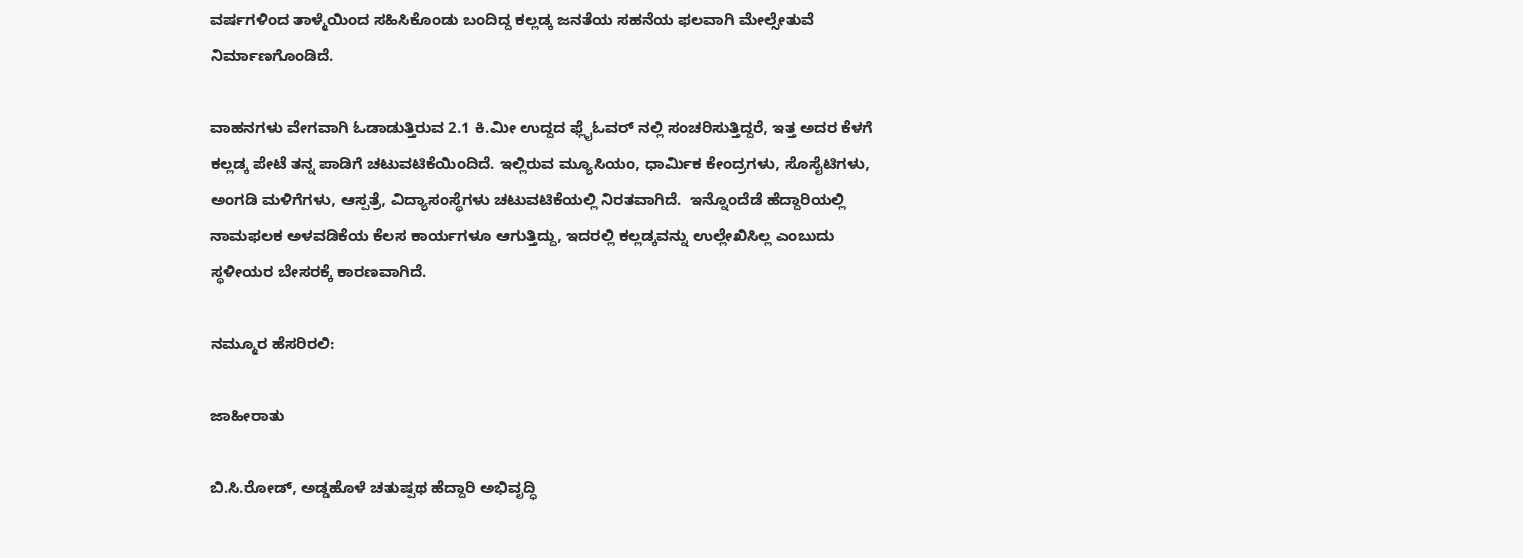ವರ್ಷಗಳಿಂದ ತಾಳ್ಮೆಯಿಂದ ಸಹಿಸಿಕೊಂಡು ಬಂದಿದ್ದ ಕಲ್ಲಡ್ಕ ಜನತೆಯ ಸಹನೆಯ ಫಲವಾಗಿ ಮೇಲ್ಸೇತುವೆ ನಿರ್ಮಾಣಗೊಂಡಿದೆ.

ವಾಹನಗಳು ವೇಗವಾಗಿ ಓಡಾಡುತ್ತಿರುವ 2.1 ಕಿ.ಮೀ ಉದ್ದದ ಫ್ಲೈಓವರ್ ನಲ್ಲಿ ಸಂಚರಿಸುತ್ತಿದ್ದರೆ, ಇತ್ತ ಅದರ ಕೆಳಗೆ ಕಲ್ಲಡ್ಕ ಪೇಟೆ ತನ್ನ ಪಾಡಿಗೆ ಚಟುವಟಿಕೆಯಿಂದಿದೆ. ಇಲ್ಲಿರುವ ಮ್ಯೂಸಿಯಂ, ಧಾರ್ಮಿಕ ಕೇಂದ್ರಗಳು, ಸೊಸೈಟಿಗಳು, ಅಂಗಡಿ ಮಳಿಗೆಗಳು, ಆಸ್ಪತ್ರೆ, ವಿದ್ಯಾಸಂಸ್ಥೆಗಳು ಚಟುವಟಿಕೆಯಲ್ಲಿ ನಿರತವಾಗಿದೆ.  ಇನ್ನೊಂದೆಡೆ ಹೆದ್ದಾರಿಯಲ್ಲಿ ನಾಮಫಲಕ ಅಳವಡಿಕೆಯ ಕೆಲಸ ಕಾರ್ಯಗಳೂ ಆಗುತ್ತಿದ್ದು, ಇದರಲ್ಲಿ ಕಲ್ಲಡ್ಕವನ್ನು ಉಲ್ಲೇಖಿಸಿಲ್ಲ ಎಂಬುದು ಸ್ಥಳೀಯರ ಬೇಸರಕ್ಕೆ ಕಾರಣವಾಗಿದೆ.

ನಮ್ಮೂರ ಹೆಸರಿರಲಿ:

ಜಾಹೀರಾತು

ಬಿ.ಸಿ.ರೋಡ್, ಅಡ್ಡಹೊಳೆ ಚತುಷ್ಪಥ ಹೆದ್ದಾರಿ ಅಭಿವೃದ್ಧಿ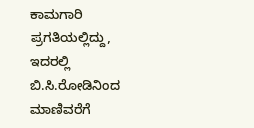ಕಾಮಗಾರಿ ಪ್ರಗತಿಯಲ್ಲಿದ್ದು, ಇದರಲ್ಲಿ ಬಿ.ಸಿ.ರೋಡಿನಿಂದ ಮಾಣಿವರೆಗೆ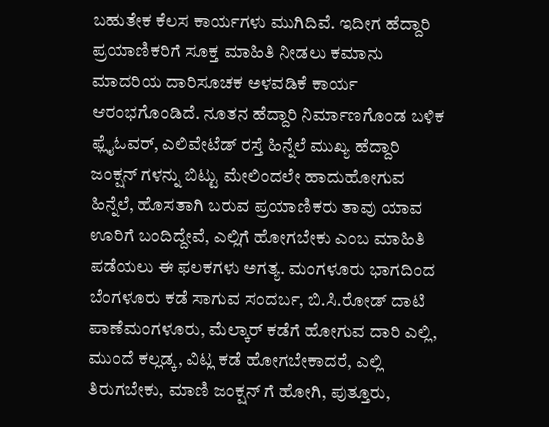ಬಹುತೇಕ ಕೆಲಸ ಕಾರ್ಯಗಳು ಮುಗಿದಿವೆ. ಇದೀಗ ಹೆದ್ದಾರಿ ಪ್ರಯಾಣಿಕರಿಗೆ ಸೂಕ್ತ ಮಾಹಿತಿ ನೀಡಲು ಕಮಾನು ಮಾದರಿಯ ದಾರಿಸೂಚಕ ಅಳವಡಿಕೆ ಕಾರ್ಯ ಆರಂಭಗೊಂಡಿದೆ. ನೂತನ ಹೆದ್ದಾರಿ ನಿರ್ಮಾಣಗೊಂಡ ಬಳಿಕ ಫ್ಲೈಓವರ್, ಎಲಿವೇಟೆಡ್ ರಸ್ತೆ ಹಿನ್ನೆಲೆ ಮುಖ್ಯ ಹೆದ್ದಾರಿ ಜಂಕ್ಷನ್ ಗಳನ್ನು ಬಿಟ್ಟು ಮೇಲಿಂದಲೇ ಹಾದುಹೋಗುವ ಹಿನ್ನೆಲೆ, ಹೊಸತಾಗಿ ಬರುವ ಪ್ರಯಾಣಿಕರು ತಾವು ಯಾವ ಊರಿಗೆ ಬಂದಿದ್ದೇವೆ, ಎಲ್ಲಿಗೆ ಹೋಗಬೇಕು ಎಂಬ ಮಾಹಿತಿ ಪಡೆಯಲು ಈ ಫಲಕಗಳು ಅಗತ್ಯ. ಮಂಗಳೂರು ಭಾಗದಿಂದ ಬೆಂಗಳೂರು ಕಡೆ ಸಾಗುವ ಸಂದರ್ಬ, ಬಿ.ಸಿ.ರೋಡ್ ದಾಟಿ ಪಾಣೆಮಂಗಳೂರು, ಮೆಲ್ಕಾರ್ ಕಡೆಗೆ ಹೋಗುವ ದಾರಿ ಎಲ್ಲಿ, ಮುಂದೆ ಕಲ್ಲಡ್ಕ, ವಿಟ್ಲ ಕಡೆ ಹೋಗಬೇಕಾದರೆ, ಎಲ್ಲಿ ತಿರುಗಬೇಕು, ಮಾಣಿ ಜಂಕ್ಷನ್ ಗೆ ಹೋಗಿ, ಪುತ್ತೂರು,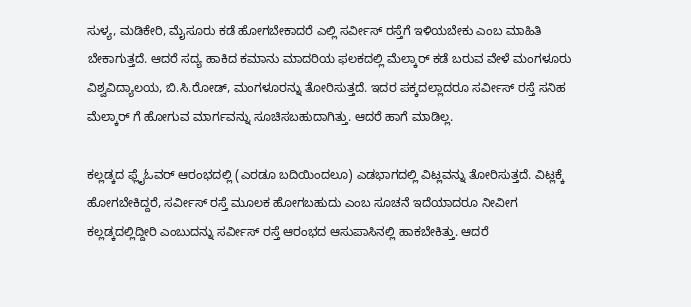ಸುಳ್ಯ, ಮಡಿಕೇರಿ, ಮೈಸೂರು ಕಡೆ ಹೋಗಬೇಕಾದರೆ ಎಲ್ಲಿ ಸರ್ವೀಸ್ ರಸ್ತೆಗೆ ಇಳಿಯಬೇಕು ಎಂಬ ಮಾಹಿತಿ ಬೇಕಾಗುತ್ತದೆ. ಆದರೆ ಸದ್ಯ ಹಾಕಿದ ಕಮಾನು ಮಾದರಿಯ ಫಲಕದಲ್ಲಿ ಮೆಲ್ಕಾರ್ ಕಡೆ ಬರುವ ವೇಳೆ ಮಂಗಳೂರು ವಿಶ್ವವಿದ್ಯಾಲಯ, ಬಿ.ಸಿ.ರೋಡ್, ಮಂಗಳೂರನ್ನು ತೋರಿಸುತ್ತದೆ. ಇದರ ಪಕ್ಕದಲ್ಲಾದರೂ ಸರ್ವೀಸ್ ರಸ್ತೆ ಸನಿಹ ಮೆಲ್ಕಾರ್ ಗೆ ಹೋಗುವ ಮಾರ್ಗವನ್ನು ಸೂಚಿಸಬಹುದಾಗಿತ್ತು. ಆದರೆ ಹಾಗೆ ಮಾಡಿಲ್ಲ.

ಕಲ್ಲಡ್ಕದ ಫ್ಲೈಓವರ್ ಆರಂಭದಲ್ಲಿ (ಎರಡೂ ಬದಿಯಿಂದಲೂ) ಎಡಭಾಗದಲ್ಲಿ ವಿಟ್ಲವನ್ನು ತೋರಿಸುತ್ತದೆ. ವಿಟ್ಲಕ್ಕೆ ಹೋಗಬೇಕಿದ್ದರೆ, ಸರ್ವೀಸ್ ರಸ್ತೆ ಮೂಲಕ ಹೋಗಬಹುದು ಎಂಬ ಸೂಚನೆ ಇದೆಯಾದರೂ ನೀವೀಗ ಕಲ್ಲಡ್ಕದಲ್ಲಿದ್ದೀರಿ ಎಂಬುದನ್ನು ಸರ್ವೀಸ್ ರಸ್ತೆ ಆರಂಭದ ಆಸುಪಾಸಿನಲ್ಲಿ ಹಾಕಬೇಕಿತ್ತು. ಆದರೆ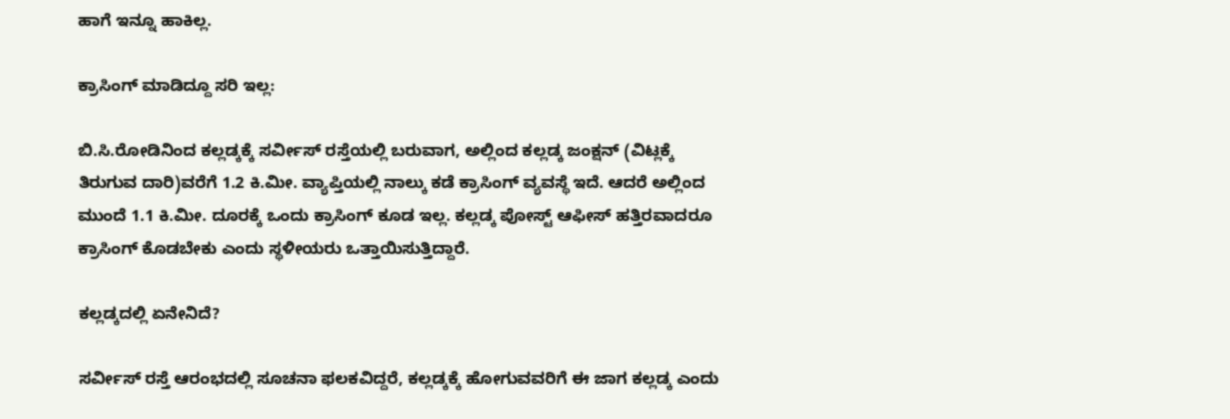ಹಾಗೆ ಇನ್ನೂ ಹಾಕಿಲ್ಲ.

ಕ್ರಾಸಿಂಗ್ ಮಾಡಿದ್ದೂ ಸರಿ ಇಲ್ಲ:

ಬಿ.ಸಿ.ರೋಡಿನಿಂದ ಕಲ್ಲಡ್ಕಕ್ಕೆ ಸರ್ವೀಸ್ ರಸ್ತೆಯಲ್ಲಿ ಬರುವಾಗ, ಅಲ್ಲಿಂದ ಕಲ್ಲಡ್ಕ ಜಂಕ್ಷನ್ (ವಿಟ್ಲಕ್ಕೆ ತಿರುಗುವ ದಾರಿ)ವರೆಗೆ 1.2 ಕಿ.ಮೀ. ವ್ಯಾಪ್ತಿಯಲ್ಲಿ ನಾಲ್ಕು ಕಡೆ ಕ್ರಾಸಿಂಗ್ ವ್ಯವಸ್ಥೆ ಇದೆ. ಆದರೆ ಅಲ್ಲಿಂದ ಮುಂದೆ 1.1 ಕಿ.ಮೀ. ದೂರಕ್ಕೆ ಒಂದು ಕ್ರಾಸಿಂಗ್ ಕೂಡ ಇಲ್ಲ. ಕಲ್ಲಡ್ಕ ಪೋಸ್ಟ್ ಆಫೀಸ್ ಹತ್ತಿರವಾದರೂ ಕ್ರಾಸಿಂಗ್ ಕೊಡಬೇಕು ಎಂದು ಸ್ಥಳೀಯರು ಒತ್ತಾಯಿಸುತ್ತಿದ್ದಾರೆ.

ಕಲ್ಲಡ್ಕದಲ್ಲಿ ಏನೇನಿದೆ?

ಸರ್ವೀಸ್ ರಸ್ತೆ ಆರಂಭದಲ್ಲಿ ಸೂಚನಾ ಫಲಕವಿದ್ದರೆ, ಕಲ್ಲಡ್ಕಕ್ಕೆ ಹೋಗುವವರಿಗೆ ಈ ಜಾಗ ಕಲ್ಲಡ್ಕ ಎಂದು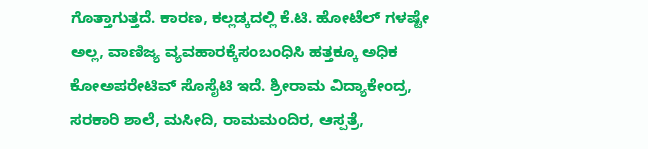ಗೊತ್ತಾಗುತ್ತದೆ. ಕಾರಣ, ಕಲ್ಲಡ್ಕದಲ್ಲಿ ಕೆ.ಟಿ. ಹೋಟೆಲ್ ಗಳಷ್ಟೇ ಅಲ್ಲ, ವಾಣಿಜ್ಯ ವ್ಯವಹಾರಕ್ಕೆಸಂಬಂಧಿಸಿ ಹತ್ತಕ್ಕೂ ಅಧಿಕ ಕೋಅಪರೇಟಿವ್ ಸೊಸೈಟಿ ಇದೆ. ಶ್ರೀರಾಮ ವಿದ್ಯಾಕೇಂದ್ರ, ಸರಕಾರಿ ಶಾಲೆ, ಮಸೀದಿ, ರಾಮಮಂದಿರ, ಆಸ್ಪತ್ರೆ,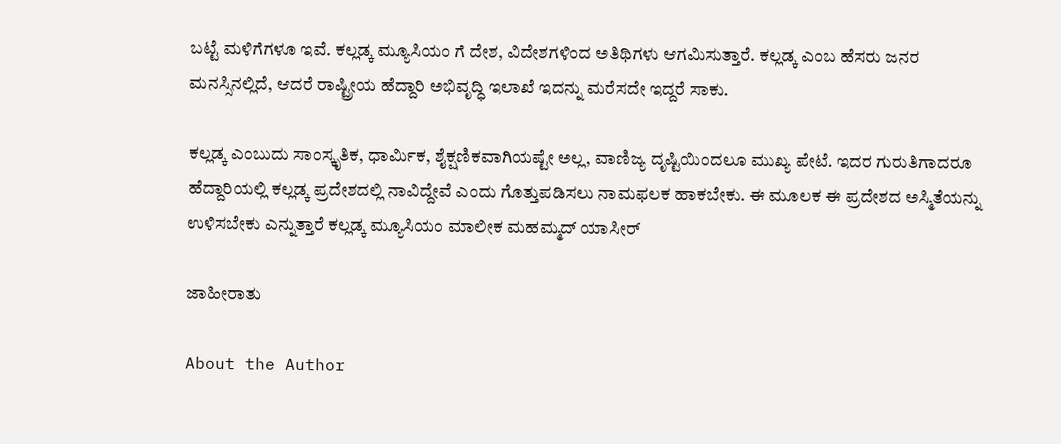ಬಟ್ಟೆ ಮಳಿಗೆಗಳೂ ಇವೆ. ಕಲ್ಲಡ್ಕ ಮ್ಯೂಸಿಯಂ ಗೆ ದೇಶ, ವಿದೇಶಗಳಿಂದ ಅತಿಥಿಗಳು ಆಗಮಿಸುತ್ತಾರೆ. ಕಲ್ಲಡ್ಕ ಎಂಬ ಹೆಸರು ಜನರ ಮನಸ್ಸಿನಲ್ಲಿದೆ, ಆದರೆ ರಾಷ್ಟ್ರೀಯ ಹೆದ್ದಾರಿ ಅಭಿವೃದ್ಧಿ ಇಲಾಖೆ ಇದನ್ನು ಮರೆಸದೇ ಇದ್ದರೆ ಸಾಕು.

ಕಲ್ಲಡ್ಕ ಎಂಬುದು ಸಾಂಸ್ಕೃತಿಕ, ಧಾರ್ಮಿಕ, ಶೈಕ್ಷಣಿಕವಾಗಿಯಷ್ಟೇ ಅಲ್ಲ, ವಾಣಿಜ್ಯ ದೃಷ್ಟಿಯಿಂದಲೂ ಮುಖ್ಯ ಪೇಟೆ. ಇದರ ಗುರುತಿಗಾದರೂ ಹೆದ್ದಾರಿಯಲ್ಲಿ ಕಲ್ಲಡ್ಕ ಪ್ರದೇಶದಲ್ಲಿ ನಾವಿದ್ದೇವೆ ಎಂದು ಗೊತ್ತುಪಡಿಸಲು ನಾಮಫಲಕ ಹಾಕಬೇಕು. ಈ ಮೂಲಕ ಈ ಪ್ರದೇಶದ ಅಸ್ಮಿತೆಯನ್ನು ಉಳಿಸಬೇಕು ಎನ್ನುತ್ತಾರೆ ಕಲ್ಲಡ್ಕ ಮ್ಯೂಸಿಯಂ ಮಾಲೀಕ ಮಹಮ್ಮದ್ ಯಾಸೀರ್

ಜಾಹೀರಾತು

About the Author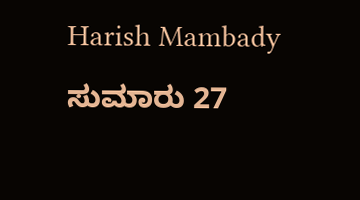Harish Mambady
ಸುಮಾರು 27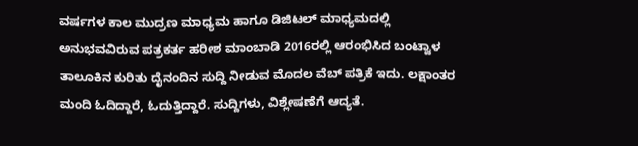ವರ್ಷಗಳ ಕಾಲ ಮುದ್ರಣ ಮಾಧ್ಯಮ ಹಾಗೂ ಡಿಜಿಟಲ್ ಮಾಧ್ಯಮದಲ್ಲಿ ಅನುಭವವಿರುವ ಪತ್ರಕರ್ತ ಹರೀಶ ಮಾಂಬಾಡಿ 2016ರಲ್ಲಿ ಆರಂಭಿಸಿದ ಬಂಟ್ವಾಳ ತಾಲೂಕಿನ ಕುರಿತು ದೈನಂದಿನ ಸುದ್ದಿ ನೀಡುವ ಮೊದಲ ವೆಬ್ ಪತ್ರಿಕೆ ಇದು. ಲಕ್ಷಾಂತರ ಮಂದಿ ಓದಿದ್ದಾರೆ, ಓದುತ್ತಿದ್ದಾರೆ. ಸುದ್ದಿಗಳು, ವಿಶ್ಲೇಷಣೆಗೆ ಆದ್ಯತೆ.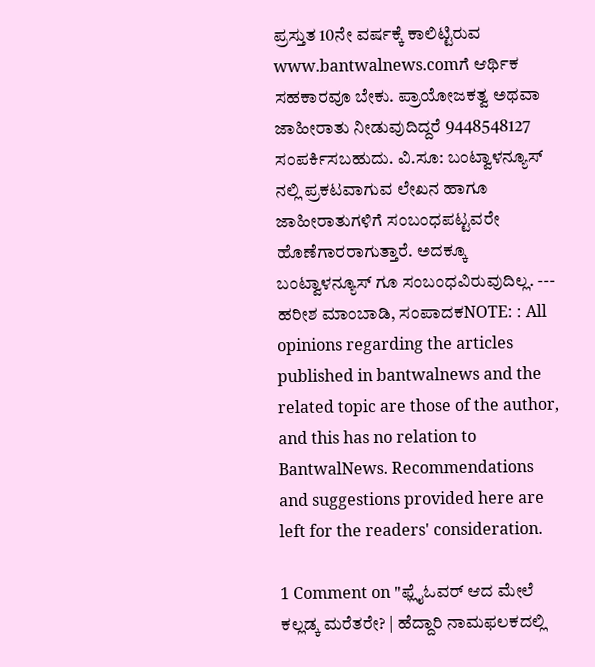ಪ್ರಸ್ತುತ 10ನೇ ವರ್ಷಕ್ಕೆ ಕಾಲಿಟ್ಟಿರುವ www.bantwalnews.comಗೆ ಆರ್ಥಿಕ ಸಹಕಾರವೂ ಬೇಕು. ಪ್ರಾಯೋಜಕತ್ವ ಅಥವಾ ಜಾಹೀರಾತು ನೀಡುವುದಿದ್ದರೆ 9448548127 ಸಂಪರ್ಕಿಸಬಹುದು. ವಿ.ಸೂ: ಬಂಟ್ವಾಳನ್ಯೂಸ್ ನಲ್ಲಿ ಪ್ರಕಟವಾಗುವ ಲೇಖನ ಹಾಗೂ ಜಾಹೀರಾತುಗಳಿಗೆ ಸಂಬಂಧಪಟ್ಟವರೇ ಹೊಣೆಗಾರರಾಗುತ್ತಾರೆ. ಅದಕ್ಕೂ ಬಂಟ್ವಾಳನ್ಯೂಸ್ ಗೂ ಸಂಬಂಧವಿರುವುದಿಲ್ಲ. --- ಹರೀಶ ಮಾಂಬಾಡಿ, ಸಂಪಾದಕNOTE: : All opinions regarding the articles published in bantwalnews and the related topic are those of the author, and this has no relation to BantwalNews. Recommendations and suggestions provided here are left for the readers' consideration.

1 Comment on "ಫ್ಲೈಓವರ್ ಆದ ಮೇಲೆ ಕಲ್ಲಡ್ಕ ಮರೆತರೇ? | ಹೆದ್ದಾರಿ ನಾಮಫಲಕದಲ್ಲಿ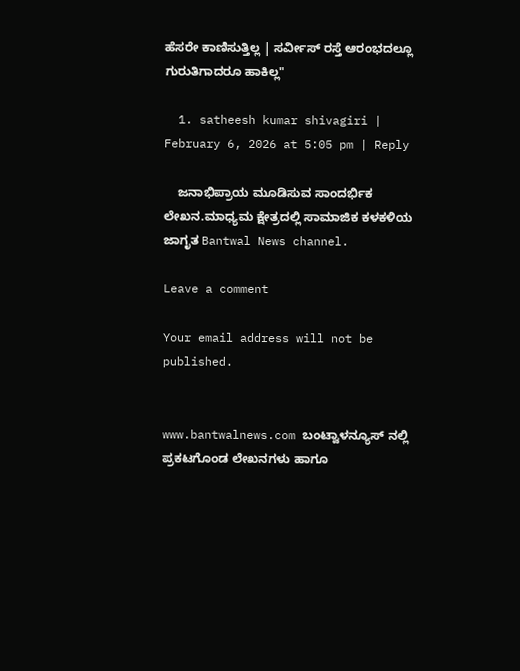ಹೆಸರೇ ಕಾಣಿಸುತ್ತಿಲ್ಲ | ಸರ್ವೀಸ್ ರಸ್ತೆ ಆರಂಭದಲ್ಲೂ ಗುರುತಿಗಾದರೂ ಹಾಕಿಲ್ಲ"

  1. satheesh kumar shivagiri | February 6, 2026 at 5:05 pm | Reply

    ಜನಾಭಿಪ್ರಾಯ ಮೂಡಿಸುವ ಸಾಂದರ್ಭಿಕ ಲೇಖನ.ಮಾಧ್ಯಮ ಕ್ಷೇತ್ರದಲ್ಲಿ ಸಾಮಾಜಿಕ ಕಳಕಳಿಯ ಜಾಗೃತ Bantwal News channel.

Leave a comment

Your email address will not be published.


www.bantwalnews.com ಬಂಟ್ವಾಳನ್ಯೂಸ್ ನಲ್ಲಿ ಪ್ರಕಟಗೊಂಡ ಲೇಖನಗಳು ಹಾಗೂ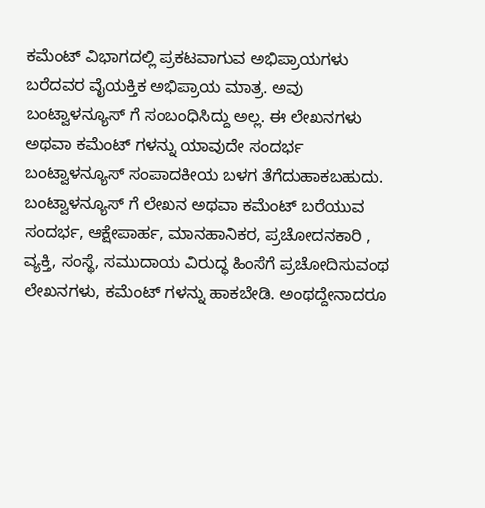ಕಮೆಂಟ್ ವಿಭಾಗದಲ್ಲಿ ಪ್ರಕಟವಾಗುವ ಅಭಿಪ್ರಾಯಗಳು ಬರೆದವರ ವೈಯಕ್ತಿಕ ಅಭಿಪ್ರಾಯ ಮಾತ್ರ. ಅವು ಬಂಟ್ವಾಳನ್ಯೂಸ್ ಗೆ ಸಂಬಂಧಿಸಿದ್ದು ಅಲ್ಲ. ಈ ಲೇಖನಗಳು ಅಥವಾ ಕಮೆಂಟ್ ಗಳನ್ನು ಯಾವುದೇ ಸಂದರ್ಭ ಬಂಟ್ವಾಳನ್ಯೂಸ್ ಸಂಪಾದಕೀಯ ಬಳಗ ತೆಗೆದುಹಾಕಬಹುದು. ಬಂಟ್ವಾಳನ್ಯೂಸ್ ಗೆ ಲೇಖನ ಅಥವಾ ಕಮೆಂಟ್ ಬರೆಯುವ ಸಂದರ್ಭ, ಆಕ್ಷೇಪಾರ್ಹ, ಮಾನಹಾನಿಕರ, ಪ್ರಚೋದನಕಾರಿ , ವ್ಯಕ್ತಿ, ಸಂಸ್ಥೆ, ಸಮುದಾಯ ವಿರುದ್ಧ ಹಿಂಸೆಗೆ ಪ್ರಚೋದಿಸುವಂಥ ಲೇಖನಗಳು, ಕಮೆಂಟ್ ಗಳನ್ನು ಹಾಕಬೇಡಿ. ಅಂಥದ್ದೇನಾದರೂ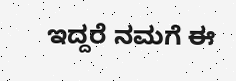ಇದ್ದರೆ ನಮಗೆ ಈ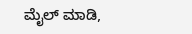ಮೈಲ್ ಮಾಡಿ,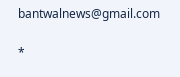bantwalnews@gmail.com

*